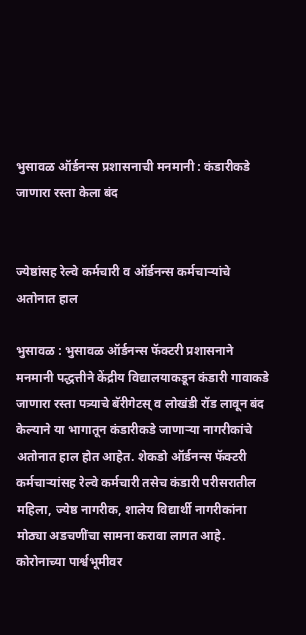भुसावळ ऑर्डनन्स प्रशासनाची मनमानी : कंडारीकडे जाणारा रस्ता केला बंद


ज्येष्ठांसह रेल्वे कर्मचारी व ऑर्डनन्स कर्मचार्‍यांचे अतोनात हाल

भुसावळ : भुसावळ ऑर्डनन्स फॅक्टरी प्रशासनाने मनमानी पद्धत्तीने केंद्रीय विद्यालयाकडून कंडारी गावाकडे जाणारा रस्ता पत्र्याचे बॅरीगेटस् व लोखंडी रॉड लावून बंद केल्याने या भागातून कंडारीकडे जाणार्‍या नागरीकांचे अतोनात हाल होत आहेत. शेकडो ऑर्डनन्स फॅक्टरी कर्मचार्‍यांसह रेल्वे कर्मचारी तसेच कंडारी परीसरातील महिला, ज्येष्ठ नागरीक, शालेय विद्यार्थी नागरीकांना मोठ्या अडचणींचा सामना करावा लागत आहे. कोरोनाच्या पार्श्वभूमीवर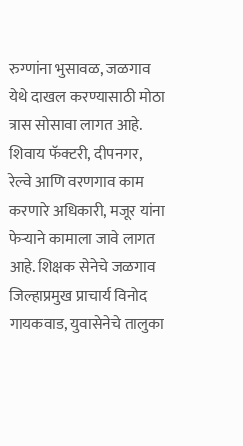रुग्णांना भुसावळ, जळगाव येथे दाखल करण्यासाठी मोठा त्रास सोसावा लागत आहे. शिवाय फॅक्टरी, दीपनगर, रेल्वे आणि वरणगाव काम करणारे अधिकारी, मजूर यांना फेर्‍याने कामाला जावे लागत आहे. शिक्षक सेनेचे जळगाव जिल्हाप्रमुख प्राचार्य विनोद गायकवाड, युवासेनेचे तालुका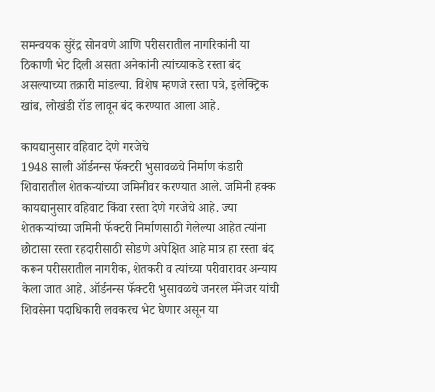समन्वयक सुरेंद्र सोनवणे आणि परीसरातील नागरिकांनी या ठिकाणी भेट दिली असता अनेकांनी त्यांच्याकडे रस्ता बंद असल्याच्या तक्रारी मांडल्या. विशेष म्हणजे रस्ता पत्रे, इलेक्ट्रिक खांब, लोखंडी रॉड लावून बंद करण्यात आला आहे.

कायद्यानुसार वहिवाट देणे गरजेचे
1948 साली ऑर्डनन्स फॅक्टरी भुसावळचे निर्माण कंडारी शिवारातील शेतकर्‍यांच्या जमिनीवर करण्यात आले. जमिनी हक्क कायद्यानुसार वहिवाट किंवा रस्ता देणे गरजेचे आहे. ज्या शेतकर्‍यांच्या जमिनी फॅक्टरी निर्माणसाठी गेलेल्या आहेत त्यांना छोटासा रस्ता रहदारीसाठी सोडणे अपेक्षित आहे मात्र हा रस्ता बंद करून परीसरातील नागरीक, शेतकरी व त्यांच्या परीवारावर अन्याय केला जात आहे. ऑर्डनन्स फॅक्टरी भुसावळचे जनरल मॅनेजर यांची शिवसेना पदाधिकारी लवकरच भेट घेणार असून या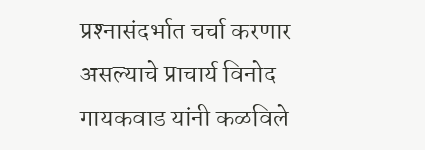प्रश्‍नासंदर्भात चर्चा करणार असल्याचे प्राचार्य विनोद गायकवाड यांनी कळविले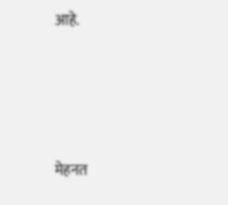आहे.





मेहनत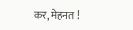कर, मेहनत !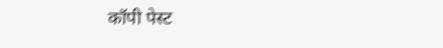कॉपी पेस्ट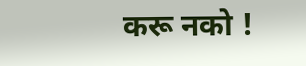करू नको !